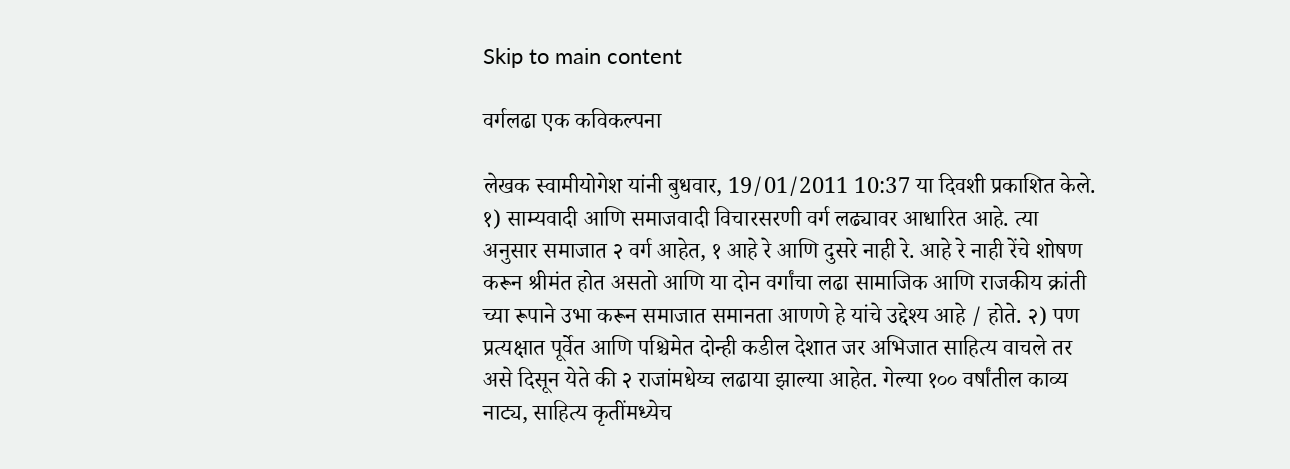Skip to main content

वर्गलढा एक कविकल्पना

लेखक स्वामीयोगेश यांनी बुधवार, 19/01/2011 10:37 या दिवशी प्रकाशित केले.
१) साम्यवादी आणि समाजवादी विचारसरणी वर्ग लढ्यावर आधारित आहे. त्या अनुसार समाजात २ वर्ग आहेत, १ आहे रे आणि दुसरे नाही रे. आहे रे नाही रेंचे शोषण करून श्रीमंत होत असतो आणि या दोन वर्गांचा लढा सामाजिक आणि राजकीय क्रांती च्या रूपाने उभा करून समाजात समानता आणणे हे यांचे उद्देश्य आहे / होते. २) पण प्रत्यक्षात पूर्वेत आणि पश्चिमेत दोन्ही कडील देशात जर अभिजात साहित्य वाचले तर असे दिसून येते की २ राजांमधेय्च लढाया झाल्या आहेत. गेल्या १०० वर्षांतील काव्य नाट्य, साहित्य कृतींमध्येच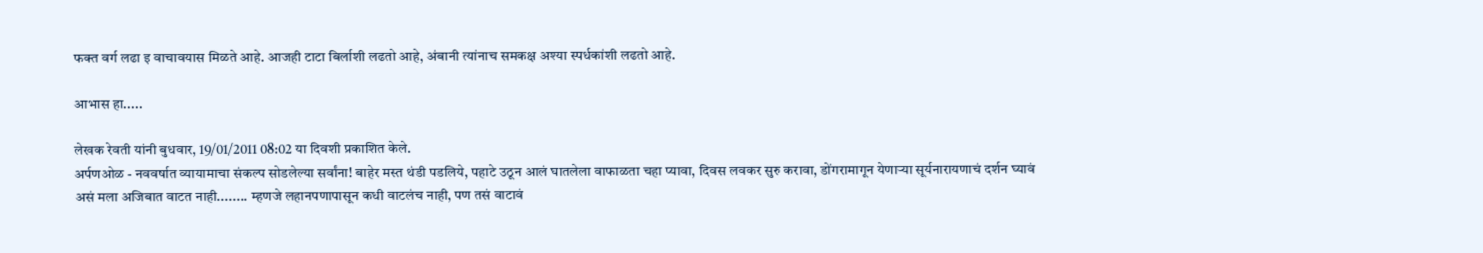फक्त वर्ग लढा इ वाचावयास मिळते आहे. आजही टाटा बिर्लाशी लढतो आहे, अंबानी त्यांनाच समकक्ष अश्या स्पर्धकांशी लढतो आहे.

आभास हा.....

लेखक रेवती यांनी बुधवार, 19/01/2011 08:02 या दिवशी प्रकाशित केले.
अर्पणओळ - नववर्षात व्यायामाचा संकल्प सोडलेल्या सर्वांना! बाहेर मस्त थंडी पडलिये, पहाटे उठून आलं घातलेला वाफाळता चहा प्यावा, दिवस लवकर सुरु करावा, डोंगरामागून येणार्‍या सूर्यनारायणाचं दर्शन घ्यावं असं मला अजिबात वाटत नाही........ म्हणजे लहानपणापासून कधी वाटलंच नाही, पण तसं वाटावं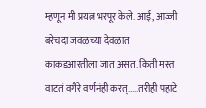म्हणून मी प्रयत्न भरपूर केले. आई, आज्जी बरेचदा जवळच्या देवळात काकडआरतीला जात असत. किती मस्त वाटतं वगैरे वर्णनंही करत्.....तरीही पहाटे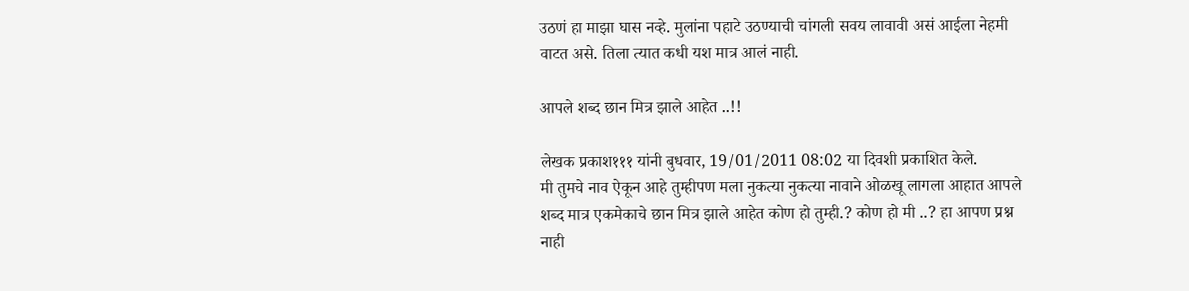उठणं हा माझा घास नव्हे. मुलांना पहाटे उठण्याची चांगली सवय लावावी असं आईला नेहमी वाटत असे. तिला त्यात कधी यश मात्र आलं नाही.

आपले शब्द छान मित्र झाले आहेत ..!!

लेखक प्रकाश१११ यांनी बुधवार, 19/01/2011 08:02 या दिवशी प्रकाशित केले.
मी तुमचे नाव ऐकून आहे तुम्हीपण मला नुकत्या नुकत्या नावाने ओळखू लागला आहात आपले शब्द मात्र एकमेकाचे छान मित्र झाले आहेत कोण हो तुम्ही.? कोण हो मी ..? हा आपण प्रश्न नाही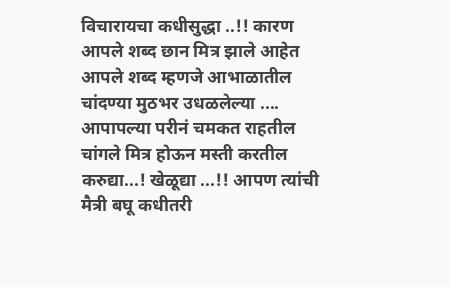विचारायचा कधीसुद्धा ..!! कारण आपले शब्द छान मित्र झाले आहेत आपले शब्द म्हणजे आभाळातील चांदण्या मुठभर उधळलेल्या .... आपापल्या परीनं चमकत राहतील चांगले मित्र होऊन मस्ती करतील करुद्या...! खेळूद्या ...!! आपण त्यांची मैत्री बघू कधीतरी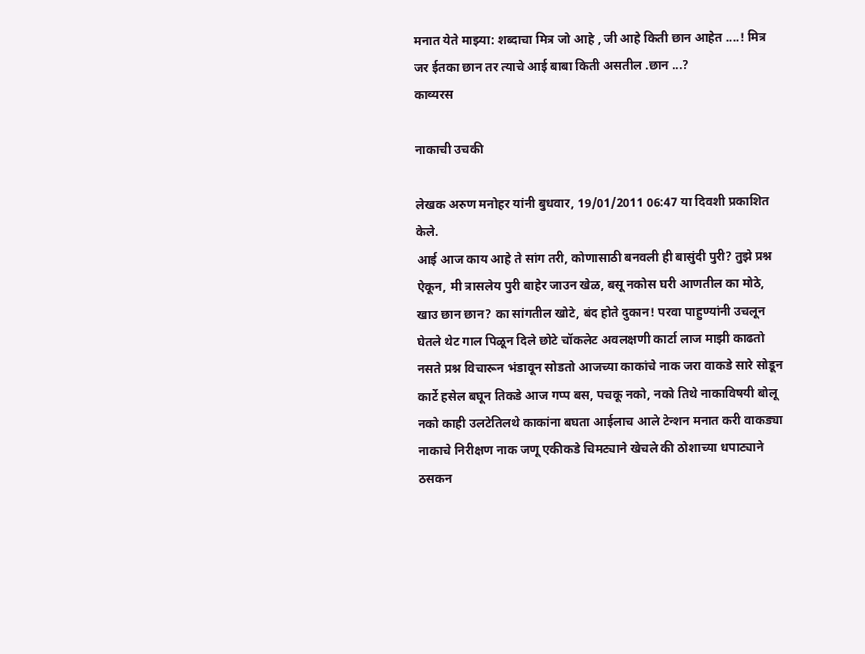मनात येते माझ्या: शब्दाचा मित्र जो आहे , जी आहे किती छान आहेत ....! मित्र जर ईतका छान तर त्याचे आई बाबा किती असतील .छान ...?
काव्यरस

नाकाची उचकी

लेखक अरुण मनोहर यांनी बुधवार, 19/01/2011 06:47 या दिवशी प्रकाशित केले.
आई आज काय आहे ते सांग तरी, कोणासाठी बनवली ही बासुंदी पुरी? तुझे प्रश्न ऐकून, मी त्रासलेय पुरी बाहेर जाउन खेळ, बसू नकोस घरी आणतील का मोठे, खाउ छान छान? का सांगतील खोटे, बंद होते दुकान! परवा पाहुण्यांनी उचलून घेतले थेट गाल पिळून दिले छोटे चॉकलेट अवलक्षणी कार्टा लाज माझी काढतो नसते प्रश्न विचारून भंडावून सोडतो आजच्या काकांचे नाक जरा वाकडे सारे सोडून कार्टे हसेल बघून तिकडे आज गप्प बस, पचकू नको, नको तिथे नाकाविषयी बोलू नको काही उलटेतिलथे काकांना बघता आईलाच आले टेन्शन मनात करी वाकड्या नाकाचे निरीक्षण नाक जणू एकीकडे चिमट्याने खेचले की ठोशाच्या धपाट्याने ठसकन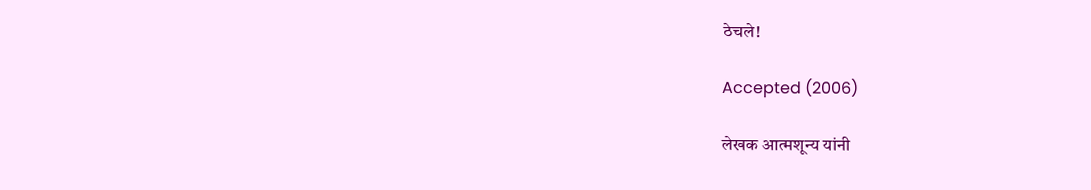ठेचले!

Accepted (2006)

लेखक आत्मशून्य यांनी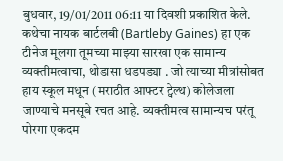बुधवार, 19/01/2011 06:11 या दिवशी प्रकाशित केले.
कथेचा नायक बार्टलबी (Bartleby Gaines) हा एक टीनेज मूलगा तूमच्या माझ्या सारखा एक सामान्य व्यक्तीमत्वाचा, थोडासा धडपड्या . जो त्याच्या मीत्रांसोबत हाय स्कूल मधून (मराठीत आफ्टर ट्वेल्थ) कोलेजला जाण्याचे मनसूबे रचत आहे. व्यक्तीमत्व सामान्यच परंतू पोरगा एकदम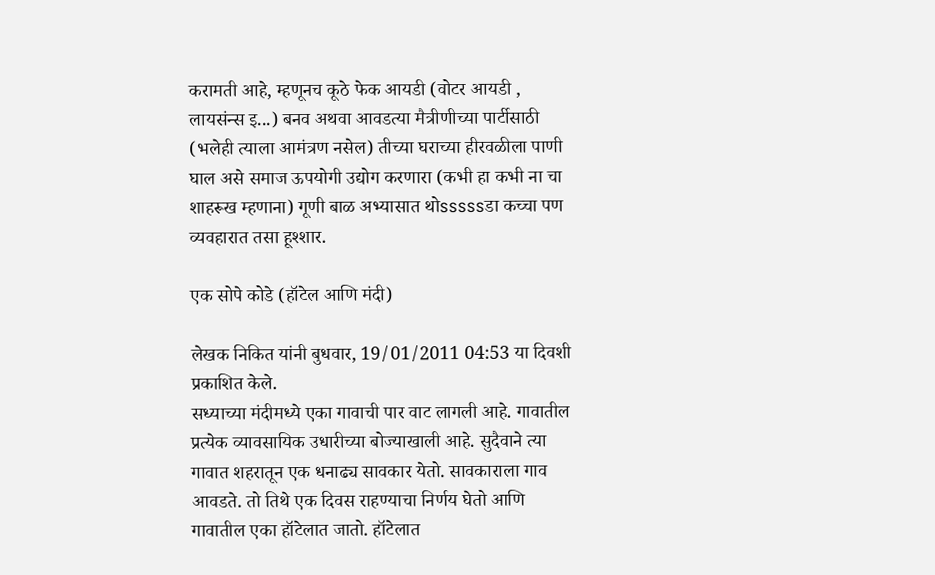करामती आहे, म्हणूनच कूठे फेक आयडी (वोटर आयडी , लायसंन्स इ...) बनव अथवा आवडत्या मैत्रीणीच्या पार्टीसाठी (भलेही त्याला आमंत्रण नसेल) तीच्या घराच्या हीरवळीला पाणी घाल असे समाज ऊपयोगी उद्योग करणारा (कभी हा कभी ना चा शाहरूख म्हणाना) गूणी बाळ अभ्यासात थोsssssडा कच्चा पण व्यवहारात तसा हूश्शार.

एक सोपे कोडे (हॉटेल आणि मंदी)

लेखक निकित यांनी बुधवार, 19/01/2011 04:53 या दिवशी प्रकाशित केले.
सध्याच्या मंदीमध्ये एका गावाची पार वाट लागली आहे. गावातील प्रत्येक व्यावसायिक उधारीच्या बोज्याखाली आहे. सुदैवाने त्या गावात शहरातून एक धनाढ्य सावकार येतो. सावकाराला गाव आवडते. तो तिथे एक दिवस राहण्याचा निर्णय घेतो आणि गावातील एका हॉटेलात जातो. हॉटेलात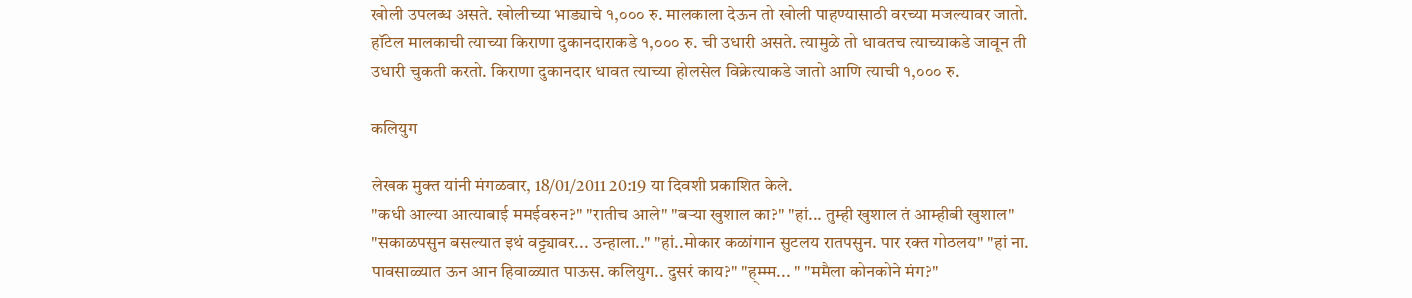खोली उपलब्ध असते. खोलीच्या भाड्याचे १,००० रु. मालकाला देऊन तो खोली पाहण्यासाठी वरच्या मजल्यावर जातो. हॉटेल मालकाची त्याच्या किराणा दुकानदाराकडे १,००० रु. ची उधारी असते. त्यामुळे तो धावतच त्याच्याकडे जावून ती उधारी चुकती करतो. किराणा दुकानदार धावत त्याच्या होलसेल विक्रेत्याकडे जातो आणि त्याची १,००० रु.

कलियुग

लेखक मुक्त यांनी मंगळवार, 18/01/2011 20:19 या दिवशी प्रकाशित केले.
"कधी आल्या आत्याबाई ममईवरुन?" "रातीच आले" "बर्‍या खुशाल का?" "हां... तुम्ही खुशाल तं आम्हीबी खुशाल" "सकाळपसुन बसल्यात इथं वट्ट्यावर... उन्हाला.." "हां..मोकार कळांगान सुटलय रातपसुन. पार रक्त गोठलय" "हां ना. पावसाळ्यात ऊन आन हिवाळ्यात पाऊस. कलियुग.. दुसरं काय?" "ह्म्म्म... " "ममैला कोनकोने मंग?"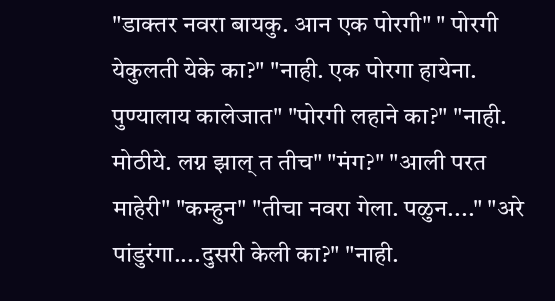"डाक्तर नवरा बायकु. आन एक पोरगी" " पोरगी येकुलती येके का?" "नाही. एक पोरगा हायेना. पुण्यालाय कालेजात" "पोरगी लहाने का?" "नाही. मोठीये. लग्न झाल् त तीच" "मंग?" "आली परत माहेरी" "कम्हुन" "तीचा नवरा गेला. पळुन...." "अरे पांडुरंगा....दुसरी केली का?" "नाही.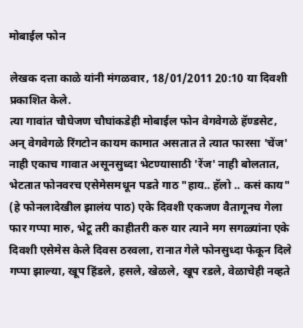मोबाईल फोन

लेखक दत्ता काळे यांनी मंगळवार, 18/01/2011 20:10 या दिवशी प्रकाशित केले.
त्या गावांत चौघेजण चौघांकडेही मोबाईल फोन वेगवेगळे हॅण्डसेट, अन् वेगवेगळे रिंगटोन कायम कामात असतात ते त्यात फारसा 'चेंज' नाही एकाच गावात असूनसुध्दा भेटण्यासाठी 'रेंज' नाही बोलतात, भेटतात फोनवरच एसेमेसमधून पडते गाठ "हाय.. हॅलो .. कसं काय" (हे फोनलादेखील झालंय पाठ) एके दिवशी एकजण वैतागूनच गेला फार गप्पा मारु, भेटू तरी काहीतरी करु यार त्याने मग सगळ्यांना एके दिवशी एसेमेस केले दिवस ठरवला, रानात गेले फोनसुध्दा फेकून दिले गप्पा झाल्या, खूप हिंडले, हसले, खेळले, खूप रडले, वेळाचेही नव्हते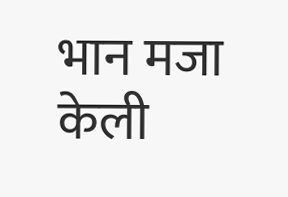भान मजा केली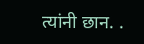त्यांनी छान. .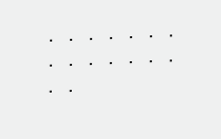. . . . . . . . . . . . . . . .